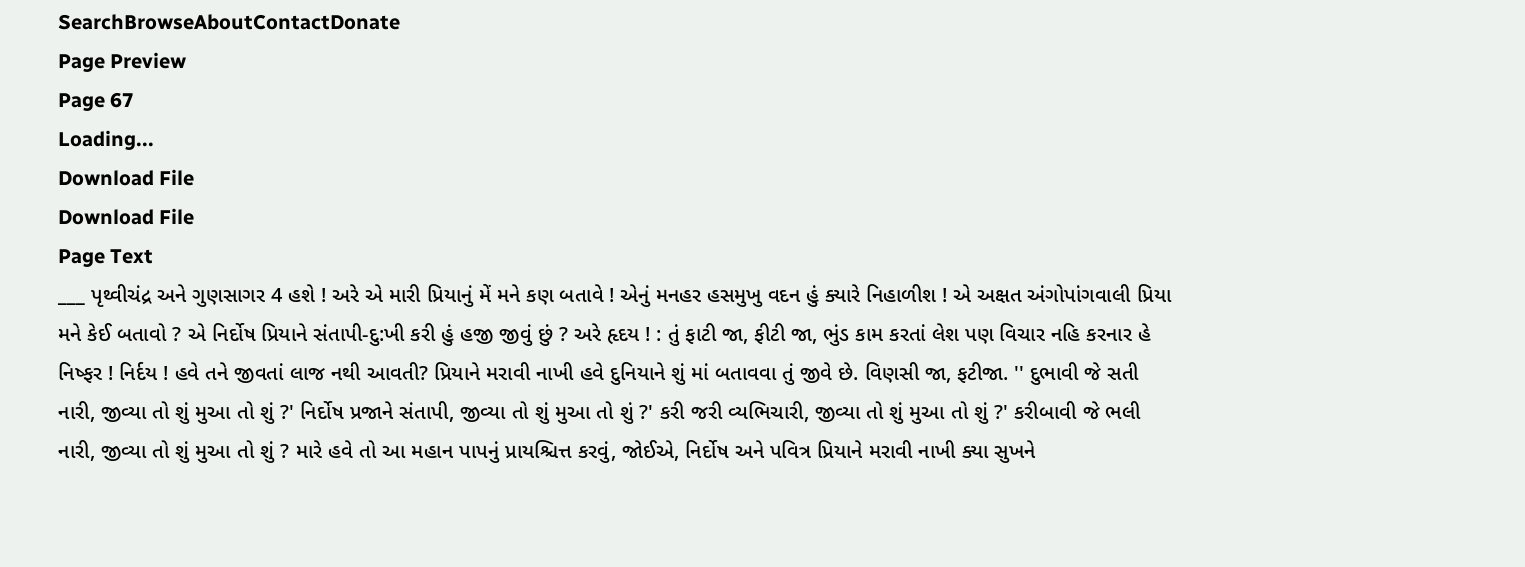SearchBrowseAboutContactDonate
Page Preview
Page 67
Loading...
Download File
Download File
Page Text
___ પૃથ્વીચંદ્ર અને ગુણસાગર 4 હશે ! અરે એ મારી પ્રિયાનું મેં મને કણ બતાવે ! એનું મનહર હસમુખુ વદન હું ક્યારે નિહાળીશ ! એ અક્ષત અંગોપાંગવાલી પ્રિયા મને કેઈ બતાવો ? એ નિર્દોષ પ્રિયાને સંતાપી-દુ:ખી કરી હું હજી જીવું છું ? અરે હૃદય ! : તું ફાટી જા, ફીટી જા, ભુંડ કામ કરતાં લેશ પણ વિચાર નહિ કરનાર હે નિષ્ફર ! નિર્દય ! હવે તને જીવતાં લાજ નથી આવતી? પ્રિયાને મરાવી નાખી હવે દુનિયાને શું માં બતાવવા તું જીવે છે. વિણસી જા, ફટીજા. '' દુભાવી જે સતી નારી, જીવ્યા તો શું મુઆ તો શું ?' નિર્દોષ પ્રજાને સંતાપી, જીવ્યા તો શું મુઆ તો શું ?' કરી જરી વ્યભિચારી, જીવ્યા તો શું મુઆ તો શું ?' કરીબાવી જે ભલી નારી, જીવ્યા તો શું મુઆ તો શું ? મારે હવે તો આ મહાન પાપનું પ્રાયશ્ચિત્ત કરવું, જોઈએ, નિર્દોષ અને પવિત્ર પ્રિયાને મરાવી નાખી ક્યા સુખને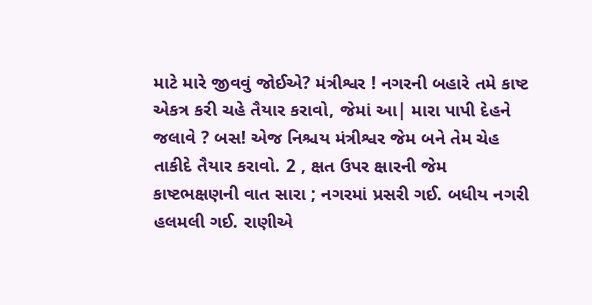માટે મારે જીવવું જોઈએ? મંત્રીશ્વર ! નગરની બહારે તમે કાષ્ટ એકત્ર કરી ચહે તૈયાર કરાવો, જેમાં આ| મારા પાપી દેહને જલાવે ? બસ! એજ નિશ્ચય મંત્રીશ્વર જેમ બને તેમ ચેહ તાકીદે તૈયાર કરાવો. 2 , ક્ષત ઉપર ક્ષારની જેમ કાષ્ટભક્ષણની વાત સારા ; નગરમાં પ્રસરી ગઈ. બધીય નગરી હલમલી ગઈ. રાણીએ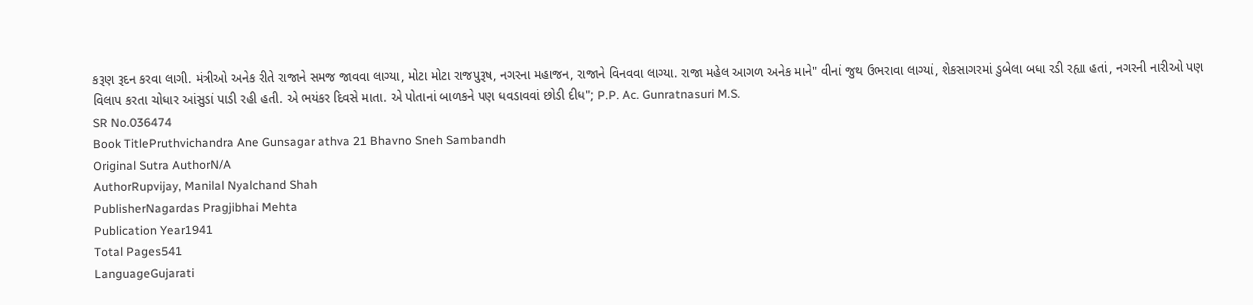કરૂણ રૂદન કરવા લાગી. મંત્રીઓ અનેક રીતે રાજાને સમજ જાવવા લાગ્યા, મોટા મોટા રાજપુરૂષ, નગરના મહાજન, રાજાને વિનવવા લાગ્યા. રાજા મહેલ આગળ અનેક માને" વીનાં જુથ ઉભરાવા લાગ્યાં, શેકસાગરમાં ડુબેલા બધા રડી રહ્યા હતાં, નગરની નારીઓ પણ વિલાપ કરતા ચોધાર આંસુડાં પાડી રહી હતી. એ ભયંકર દિવસે માતા. એ પોતાનાં બાળકને પણ ધવડાવવાં છોડી દીધ"; P.P. Ac. Gunratnasuri M.S.
SR No.036474
Book TitlePruthvichandra Ane Gunsagar athva 21 Bhavno Sneh Sambandh
Original Sutra AuthorN/A
AuthorRupvijay, Manilal Nyalchand Shah
PublisherNagardas Pragjibhai Mehta
Publication Year1941
Total Pages541
LanguageGujarati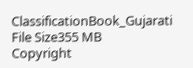ClassificationBook_Gujarati
File Size355 MB
Copyright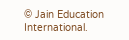© Jain Education International.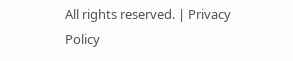All rights reserved. | Privacy Policy